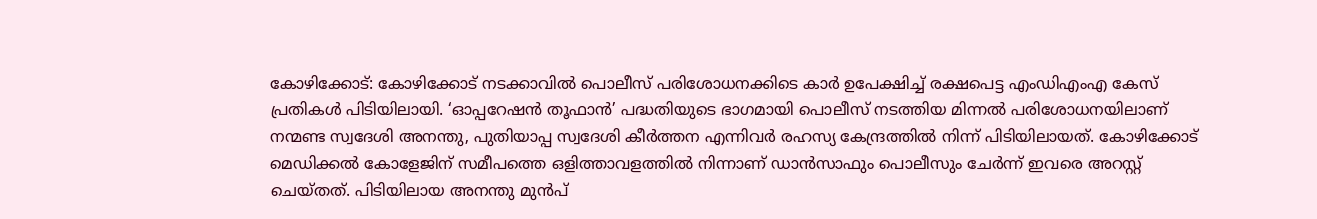കോഴിക്കോട്: കോഴിക്കോട് നടക്കാവിൽ പൊലീസ് പരിശോധനക്കിടെ കാർ ഉപേക്ഷിച്ച് രക്ഷപെട്ട എംഡിഎംഎ കേസ് പ്രതികൾ പിടിയിലായി. ‘ഓപ്പറേഷൻ തൂഫാൻ’ പദ്ധതിയുടെ ഭാഗമായി പൊലീസ് നടത്തിയ മിന്നൽ പരിശോധനയിലാണ് നന്മണ്ട സ്വദേശി അനന്തു, പുതിയാപ്പ സ്വദേശി കീർത്തന എന്നിവർ രഹസ്യ കേന്ദ്രത്തിൽ നിന്ന് പിടിയിലായത്. കോഴിക്കോട് മെഡിക്കൽ കോളേജിന് സമീപത്തെ ഒളിത്താവളത്തിൽ നിന്നാണ് ഡാൻസാഫും പൊലീസും ചേർന്ന് ഇവരെ അറസ്റ്റ് ചെയ്തത്. പിടിയിലായ അനന്തു മുൻപ്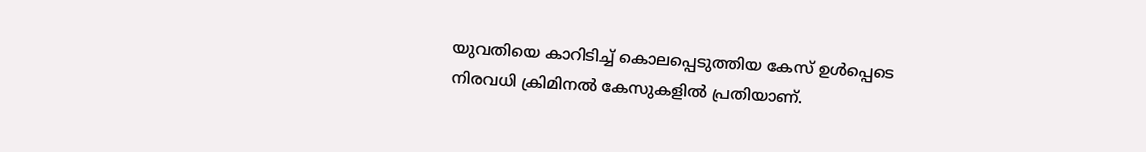യുവതിയെ കാറിടിച്ച് കൊലപ്പെടുത്തിയ കേസ് ഉൾപ്പെടെ നിരവധി ക്രിമിനൽ കേസുകളിൽ പ്രതിയാണ്.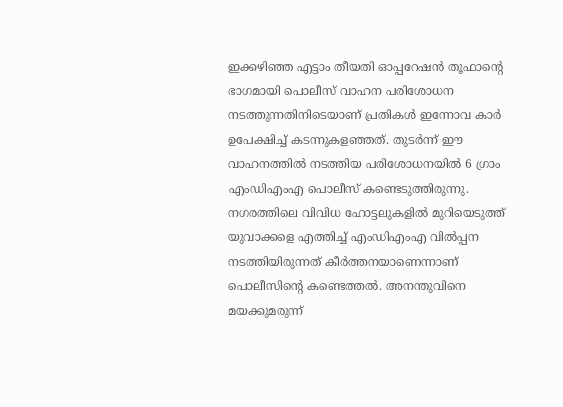ഇക്കഴിഞ്ഞ എട്ടാം തീയതി ഓപ്പറേഷൻ തൂഫാന്റെ ഭാഗമായി പൊലീസ് വാഹന പരിശോധന നടത്തുന്നതിനിടെയാണ് പ്രതികൾ ഇന്നോവ കാർ ഉപേക്ഷിച്ച് കടന്നുകളഞ്ഞത്. തുടർന്ന് ഈ വാഹനത്തിൽ നടത്തിയ പരിശോധനയിൽ 6 ഗ്രാം എംഡിഎംഎ പൊലീസ് കണ്ടെടുത്തിരുന്നു. നഗരത്തിലെ വിവിധ ഹോട്ടലുകളിൽ മുറിയെടുത്ത് യുവാക്കളെ എത്തിച്ച് എംഡിഎംഎ വിൽപ്പന നടത്തിയിരുന്നത് കീർത്തനയാണെന്നാണ് പൊലീസിന്റെ കണ്ടെത്തൽ. അനന്തുവിനെ മയക്കുമരുന്ന്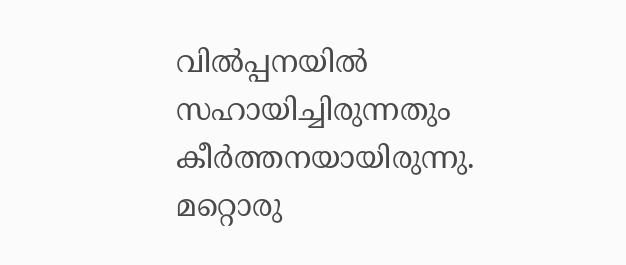വിൽപ്പനയിൽ സഹായിച്ചിരുന്നതും കീർത്തനയായിരുന്നു.
മറ്റൊരു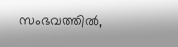സംഭവത്തിൽ,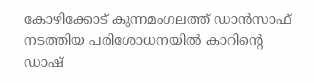കോഴിക്കോട് കുന്നമംഗലത്ത് ഡാൻസാഫ് നടത്തിയ പരിശോധനയിൽ കാറിന്റെ ഡാഷ്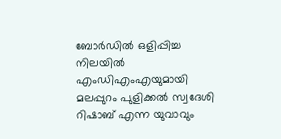ബോർഡിൽ ഒളിപ്പിച്ച നിലയിൽ എംഡിഎംഎയുമായി മലപ്പുറം പുളിക്കൽ സ്വദേശി റിഷാബ് എന്ന യുവാവും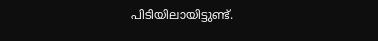പിടിയിലായിട്ടുണ്ട്.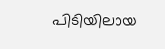പിടിയിലായ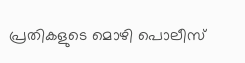പ്രതികളുടെ മൊഴി പൊലീസ്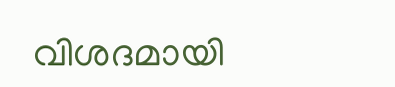വിശദമായി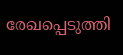രേഖപ്പെടുത്തി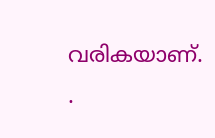വരികയാണ്.
.